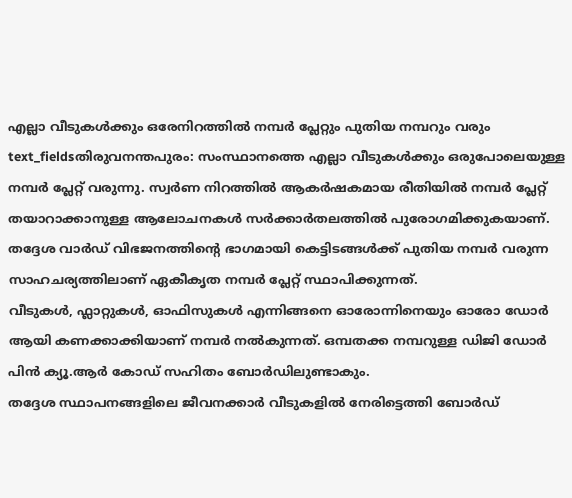എല്ലാ വീടുകൾക്കും ഒരേനിറത്തിൽ നമ്പർ പ്ലേറ്റും പുതിയ നമ്പറും വരും
text_fieldsതിരുവനന്തപുരം: സംസ്ഥാനത്തെ എല്ലാ വീടുകൾക്കും ഒരുപോലെയുള്ള നമ്പർ പ്ലേറ്റ് വരുന്നു. സ്വർണ നിറത്തിൽ ആകർഷകമായ രീതിയിൽ നമ്പർ പ്ലേറ്റ് തയാറാക്കാനുള്ള ആലോചനകൾ സർക്കാർതലത്തിൽ പുരോഗമിക്കുകയാണ്. തദ്ദേശ വാർഡ് വിഭജനത്തിന്റെ ഭാഗമായി കെട്ടിടങ്ങൾക്ക് പുതിയ നമ്പർ വരുന്ന സാഹചര്യത്തിലാണ് ഏകീകൃത നമ്പർ പ്ലേറ്റ് സ്ഥാപിക്കുന്നത്.
വീടുകൾ, ഫ്ലാറ്റുകൾ, ഓഫിസുകൾ എന്നിങ്ങനെ ഓരോന്നിനെയും ഓരോ ഡോർ ആയി കണക്കാക്കിയാണ് നമ്പർ നൽകുന്നത്. ഒമ്പതക്ക നമ്പറുള്ള ഡിജി ഡോർ പിൻ ക്യൂ.ആർ കോഡ് സഹിതം ബോർഡിലുണ്ടാകും.
തദ്ദേശ സ്ഥാപനങ്ങളിലെ ജീവനക്കാർ വീടുകളിൽ നേരിട്ടെത്തി ബോർഡ്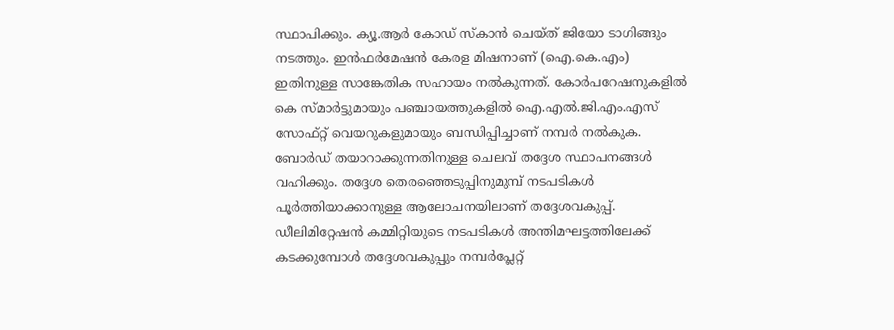സ്ഥാപിക്കും. ക്യൂ.ആർ കോഡ് സ്കാൻ ചെയ്ത് ജിയോ ടാഗിങ്ങും നടത്തും. ഇൻഫർമേഷൻ കേരള മിഷനാണ് (ഐ.കെ.എം) ഇതിനുള്ള സാങ്കേതിക സഹായം നൽകുന്നത്. കോർപറേഷനുകളിൽ കെ സ്മാർട്ടുമായും പഞ്ചായത്തുകളിൽ ഐ.എൽ.ജി.എം.എസ് സോഫ്റ്റ് വെയറുകളുമായും ബന്ധിപ്പിച്ചാണ് നമ്പർ നൽകുക.
ബോർഡ് തയാറാക്കുന്നതിനുള്ള ചെലവ് തദ്ദേശ സ്ഥാപനങ്ങൾ വഹിക്കും. തദ്ദേശ തെരഞ്ഞെടുപ്പിനുമുമ്പ് നടപടികൾ പൂർത്തിയാക്കാനുള്ള ആലോചനയിലാണ് തദ്ദേശവകുപ്പ്. ഡീലിമിറ്റേഷൻ കമ്മിറ്റിയുടെ നടപടികൾ അന്തിമഘട്ടത്തിലേക്ക് കടക്കുമ്പോൾ തദ്ദേശവകുപ്പും നമ്പർപ്ലേറ്റ്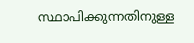സ്ഥാപിക്കുന്നതിനുള്ള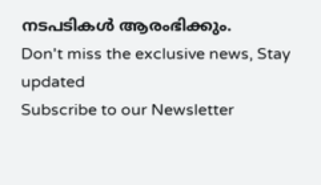നടപടികൾ ആരംഭിക്കും.
Don't miss the exclusive news, Stay updated
Subscribe to our Newsletter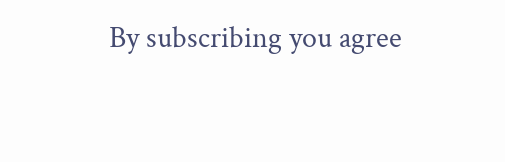By subscribing you agree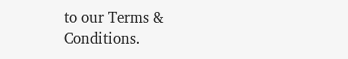to our Terms & Conditions.